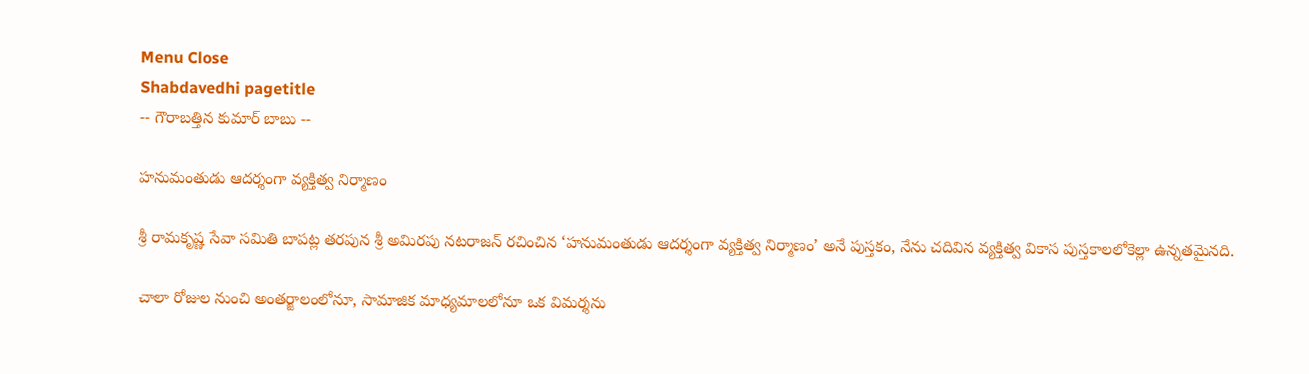Menu Close
Shabdavedhi pagetitle
-- గౌరాబత్తిన కుమార్ బాబు --

హనుమంతుడు ఆదర్శంగా వ్యక్తిత్వ నిర్మాణం

శ్రీ రామకృష్ణ సేవా సమితి బాపట్ల తరపున శ్రీ అమిరపు నటరాజన్ రచించిన ‘హనుమంతుడు ఆదర్శంగా వ్యక్తిత్వ నిర్మాణం’ అనే పుస్తకం, నేను చదివిన వ్యక్తిత్వ వికాస పుస్తకాలలోకెల్లా ఉన్నతమైనది.

చాలా రోజుల నుంచి అంతర్జాలంలోనూ, సామాజిక మాధ్యమాలలోనూ ఒక విమర్శను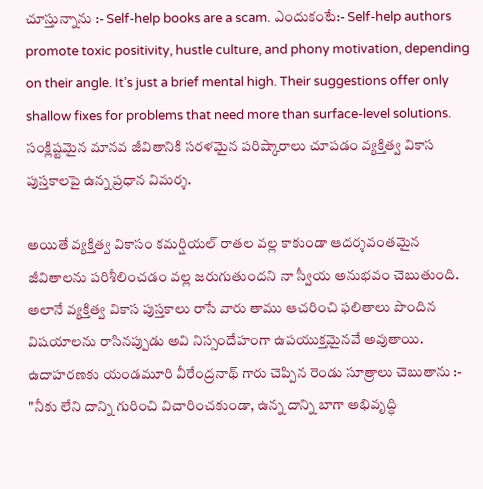చూస్తున్నాను :- Self-help books are a scam. ఎందుకంటే:- Self-help authors promote toxic positivity, hustle culture, and phony motivation, depending on their angle. It’s just a brief mental high. Their suggestions offer only shallow fixes for problems that need more than surface-level solutions. సంక్లిష్టమైన మానవ జీవితానికి సరళమైన పరిష్కారాలు చూపడం వ్యక్తిత్వ వికాస పుస్తకాలపై ఉన్న ప్రధాన విమర్శ.

అయితే వ్యక్తిత్వ వికాసం కమర్షియల్ రాతల వల్ల కాకుండా ఆదర్శవంతమైన జీవితాలను పరిశీలించడం వల్ల జరుగుతుందని నా స్వీయ అనుభవం చెబుతుంది. అలానే వ్యక్తిత్వ వికాస పుస్తకాలు రాసే వారు తాము ఆచరించి ఫలితాలు పొందిన విషయాలను రాసినప్పుడు అవి నిస్సందేహంగా ఉపయుక్తమైనవే అవుతాయి. ఉదాహరణకు యండమూరి వీరేంద్రనాథ్ గారు చెప్పిన రెండు సూత్రాలు చెబుతాను :- "నీకు లేని దాన్ని గురించి విచారించకుండా, ఉన్న దాన్ని బాగా అభివృద్ధి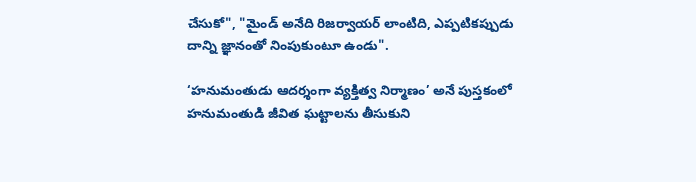చేసుకో", "మైండ్ అనేది రిజర్వాయర్ లాంటిది, ఎప్పటికప్పుడు దాన్ని జ్ఞానంతో నింపుకుంటూ ఉండు".

‘హనుమంతుడు ఆదర్శంగా వ్యక్తిత్వ నిర్మాణం’ అనే పుస్తకంలో హనుమంతుడి జీవిత ఘట్టాలను తీసుకుని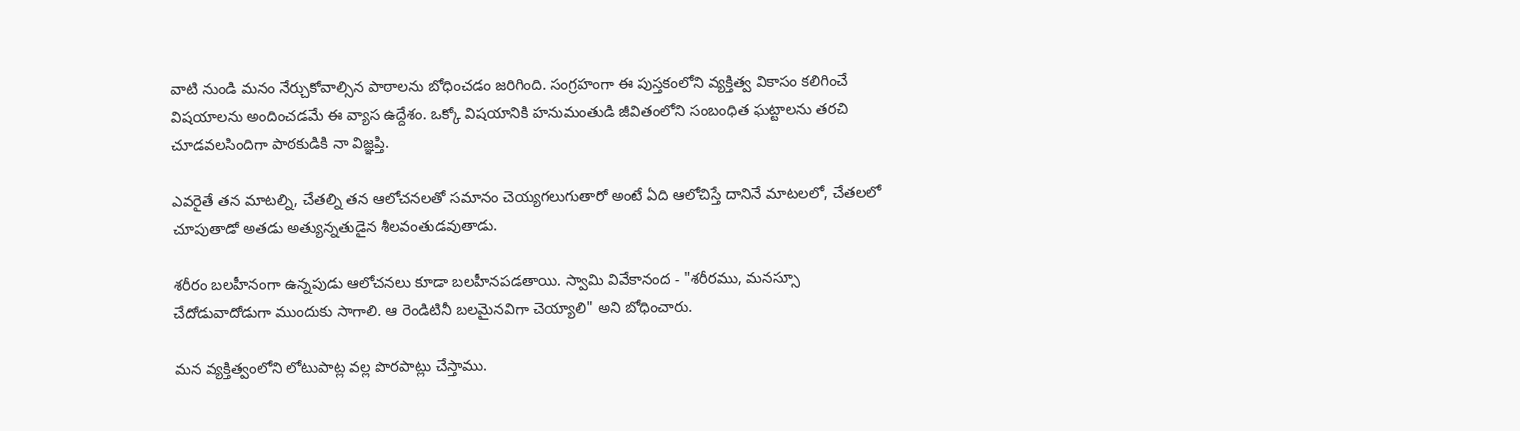వాటి నుండి మనం నేర్చుకోవాల్సిన పాఠాలను బోధించడం జరిగింది. సంగ్రహంగా ఈ పుస్తకంలోని వ్యక్తిత్వ వికాసం కలిగించే విషయాలను అందించడమే ఈ వ్యాస ఉద్దేశం. ఒక్కో విషయానికి హనుమంతుడి జీవితంలోని సంబంధిత ఘట్టాలను తరచి చూడవలసిందిగా పాఠకుడికి నా విజ్ఞప్తి.

ఎవరైతే తన మాటల్ని, చేతల్ని తన ఆలోచనలతో సమానం చెయ్యగలుగుతారో అంటే ఏది ఆలోచిస్తే దానినే మాటలలో, చేతలలో చూపుతాడో అతడు అత్యున్నతుడైన శీలవంతుడవుతాడు.

శరీరం బలహీనంగా ఉన్నపుడు ఆలోచనలు కూడా బలహీనపడతాయి. స్వామి వివేకానంద - "శరీరము, మనస్సూ చేదోడువాదోడుగా ముందుకు సాగాలి. ఆ రెండిటినీ బలమైనవిగా చెయ్యాలి" అని బోధించారు.

మన వ్యక్తిత్వంలోని లోటుపాట్ల వల్ల పొరపాట్లు చేస్తాము.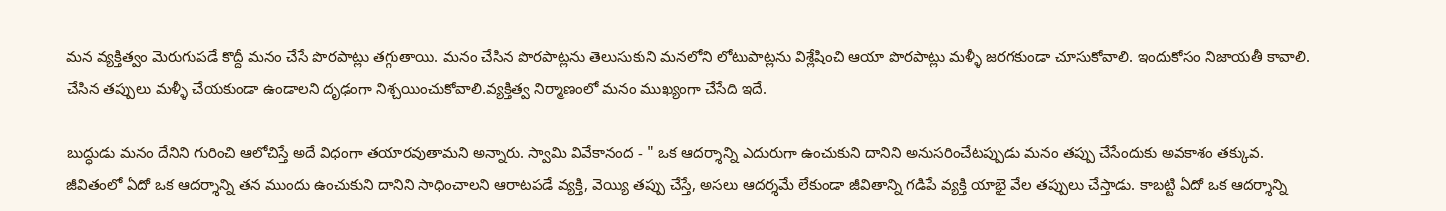మన వ్యక్తిత్వం మెరుగుపడే కొద్దీ మనం చేసే పొరపాట్లు తగ్గుతాయి. మనం చేసిన పొరపాట్లను తెలుసుకుని మనలోని లోటుపాట్లను విశ్లేషించి ఆయా పొరపాట్లు మళ్ళీ జరగకుండా చూసుకోవాలి. ఇందుకోసం నిజాయతీ కావాలి. చేసిన తప్పులు మళ్ళీ చేయకుండా ఉండాలని దృఢంగా నిశ్చయించుకోవాలి.వ్యక్తిత్వ నిర్మాణంలో మనం ముఖ్యంగా చేసేది ఇదే.

బుద్ధుడు మనం దేనిని గురించి ఆలోచిస్తే అదే విధంగా తయారవుతామని అన్నారు. స్వామి వివేకానంద - " ఒక ఆదర్శాన్ని ఎదురుగా ఉంచుకుని దానిని అనుసరించేటప్పుడు మనం తప్పు చేసేందుకు అవకాశం తక్కువ. జీవితంలో ఏదో ఒక ఆదర్శాన్ని తన ముందు ఉంచుకుని దానిని సాధించాలని ఆరాటపడే వ్యక్తి, వెయ్యి తప్పు చేస్తే, అసలు ఆదర్శమే లేకుండా జీవితాన్ని గడిపే వ్యక్తి యాభై వేల తప్పులు చేస్తాడు. కాబట్టి ఏదో ఒక ఆదర్శాన్ని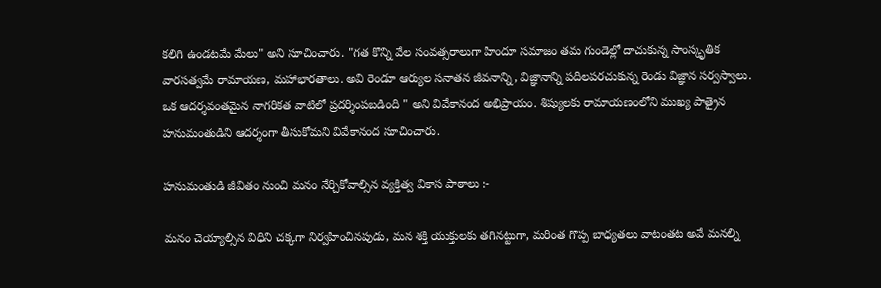కలిగి ఉండటమే మేలు" అని సూచించారు. "గత కొన్ని వేల సంవత్సరాలుగా హిందూ సమాజం తమ గుండెల్లో దాచుకున్న సాంస్కృతిక వారసత్వమే రామాయణ, మహాభారతాలు. అవి రెండూ ఆర్యుల సనాతన జీవనాన్ని, విజ్ఞానాన్ని పదిలపరచుకున్న రెండు విజ్ఞాన సర్వస్వాలు. ఒక ఆదర్శవంతమైన నాగరికత వాటిలో ప్రదర్శింపబడింది " అని వివేకానంద అభిప్రాయం. శిష్యులకు రామాయణంలోని ముఖ్య పాత్రైన హనుమంతుడిని ఆదర్శంగా తీసుకోమని వివేకానంద సూచించారు.

హనుమంతుడి జీవితం నుంచి మనం నేర్చికోవాల్సిన వ్యక్తిత్వ వికాస పాఠాలు :-

మనం చెయ్యాల్సిన విధిని చక్కగా నిర్వహించినపుడు, మన శక్తి యుక్తులకు తగినట్టుగా, మరింత గొప్ప బాధ్యతలు వాటంతట అవే మనల్ని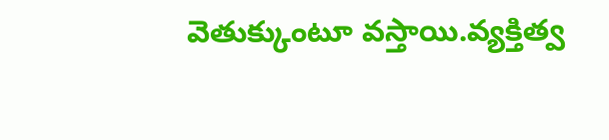వెతుక్కుంటూ వస్తాయి.వ్యక్తిత్వ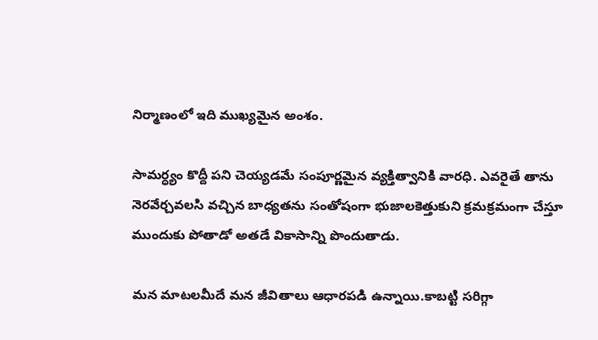నిర్మాణంలో ఇది ముఖ్యమైన అంశం.

సామర్ధ్యం కొద్దీ పని చెయ్యడమే సంపూర్ణమైన వ్యక్తిత్వానికి వారధి. ఎవరైతే తాను నెరవేర్చవలసి వచ్చిన బాధ్యతను సంతోషంగా భుజాలకెత్తుకుని క్రమక్రమంగా చేస్తూ ముందుకు పోతాడో అతడే వికాసాన్ని పొందుతాడు.

మన మాటలమీదే మన జీవితాలు ఆధారపడి ఉన్నాయి.కాబట్టి సరిగ్గా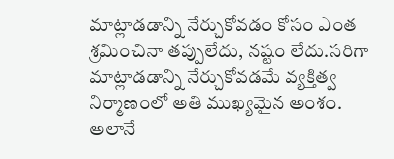మాట్లాడడాన్ని నేర్చుకోవడం కోసం ఎంత శ్రమించినా తప్పులేదు, నష్టం లేదు.సరిగా మాట్లాడడాన్ని నేర్చుకోవడమే వ్యక్తిత్వ నిర్మాణంలో అతి ముఖ్యమైన అంశం. అలానే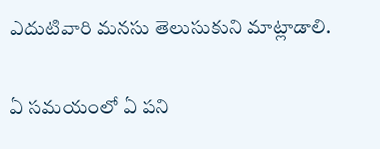ఎదుటివారి మనసు తెలుసుకుని మాట్లాడాలి.

ఏ సమయంలో ఏ పని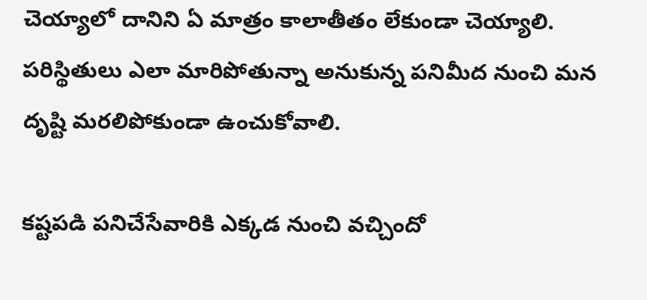చెయ్యాలో దానిని ఏ మాత్రం కాలాతీతం లేకుండా చెయ్యాలి. పరిస్థితులు ఎలా మారిపోతున్నా అనుకున్న పనిమీద నుంచి మన దృష్టి మరలిపోకుండా ఉంచుకోవాలి.

కష్టపడి పనిచేసేవారికి ఎక్కడ నుంచి వచ్చిందో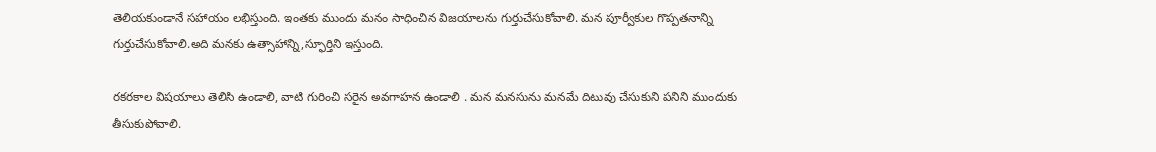తెలియకుండానే సహాయం లభిస్తుంది. ఇంతకు ముందు మనం సాధించిన విజయాలను గుర్తుచేసుకోవాలి. మన పూర్వీకుల గొప్పతనాన్ని గుర్తుచేసుకోవాలి.అది మనకు ఉత్సాహాన్ని,స్ఫూర్తిని ఇస్తుంది.

రకరకాల విషయాలు తెలిసి ఉండాలి, వాటి గురించి సరైన అవగాహన ఉండాలి . మన మనసును మనమే దిటువు చేసుకుని పనిని ముందుకు తీసుకుపోవాలి.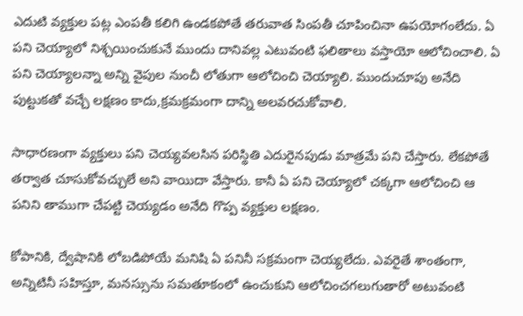ఎదుటి వ్యక్తుల పట్ల ఎంపతీ కలిగి ఉండకపోతే తరువాత సింపతీ చూపించినా ఉపయోగంలేదు. ఏ పని చెయ్యాలో నిశ్చయించుకునే ముందు దానివల్ల ఎటువంటి ఫలితాలు వస్తాయో ఆలోచించాలి. ఏ పని చెయ్యాలన్నా అన్ని వైపుల నుంచీ లోతుగా ఆలోచించి చెయ్యాలి. ముందుచూపు అనేది పుట్టుకతో వచ్చే లక్షణం కాదు,క్రమక్రమంగా దాన్ని అలవరచుకోవాలి.

సాధారణంగా వ్యక్తులు పని చెయ్యవలసిన పరిస్థితి ఎదురైనపుడు మాత్రమే పని చేస్తారు. లేకపోతే తర్వాత చూసుకోవచ్చులే అని వాయిదా వేస్తారు. కానీ ఏ పని చెయ్యాలో చక్కగా ఆలోచించి ఆ పనిని తాముగా చేపట్టి చెయ్యడం అనేది గొప్ప వ్యక్తుల లక్షణం.

కోపానికి, ద్వేషానికి లోబడిపోయే మనిషి ఏ పనినీ సక్రమంగా చెయ్యలేదు. ఎవరైతే శాంతంగా, అన్నిటినీ సహిస్తూ, మనస్సును సమతూకంలో ఉంచుకుని ఆలోచించగలుగుతారో అటువంటి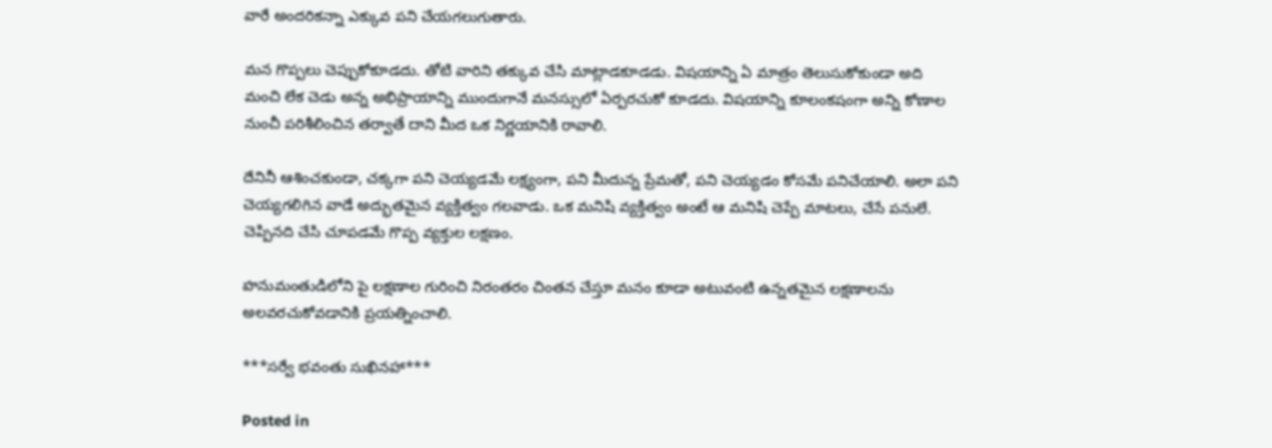వారే అందరికన్నా ఎక్కువ పని చేయగలుగుతారు.

మన గొప్పలు చెప్పుకోకూడదు. తోటి వారిని తక్కువ చేసి మాట్లాడకూడడు. విషయాన్ని ఏ మాత్రం తెలుసుకోకుండా అది మంచి లేక చెడు అన్న అభిప్రాయాన్ని ముందుగానే మనస్సులో ఏర్పరచుకో కూడదు. విషయాన్ని కూలంకషంగా అన్ని కోణాల నుంచీ పరిశీలించిన తర్వాతే దాని మీద ఒక నిర్ణయానికి రావాలి.

దేనినీ ఆశించకుండా, చక్కగా పని చెయ్యడమే లక్ష్యంగా, పని మీదున్న ప్రేమతో, పని చెయ్యడం కోసమే పనిచేయాలి. అలా పని చెయ్యగలిగిన వాడే అద్భుతమైన వ్యక్తిత్వం గలవాడు. ఒక మనిషి వ్యక్తిత్వం అంటే ఆ మనిషి చెప్పే మాటలు, చేసే పనులే. చెప్పినది చేసి చూపడమే గొప్ప వ్యక్తుల లక్షణం.

హనుమంతుడిలోని పై లక్షణాల గురించి నిరంతరం చింతన చేస్తూ మనం కూడా అటువంటి ఉన్నతమైన లక్షణాలను అలవరచుకోవడానికి ప్రయత్నించాలి.

***సర్వే భవంతు సుఖినహా***

Posted in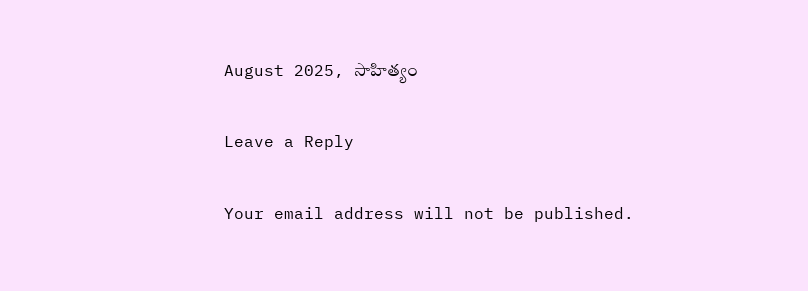August 2025, సాహిత్యం

Leave a Reply

Your email address will not be published.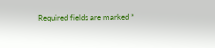Required fields are marked *